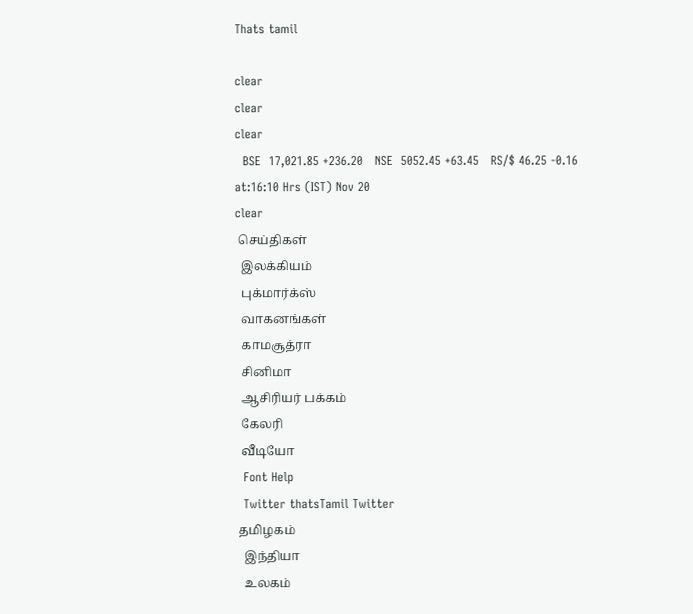Thats tamil

clear
clear
clear
  BSE  17,021.85 +236.20   NSE  5052.45 +63.45   RS/$ 46.25 -0.16  at:16:10 Hrs (IST) Nov 20
clear
 செய்திகள்
  இலக்கியம்
  புக்மார்க்ஸ்
  வாகனங்கள்
  காமசூத்ரா
  சினிமா
  ஆசிரியர் பக்கம்
  கேலரி
  வீடியோ
  Font Help
  Twitter thatsTamil Twitter
 தமிழகம்
   இந்தியா
   உலகம்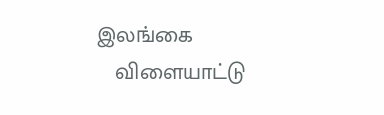இலங்கை
   விளையாட்டு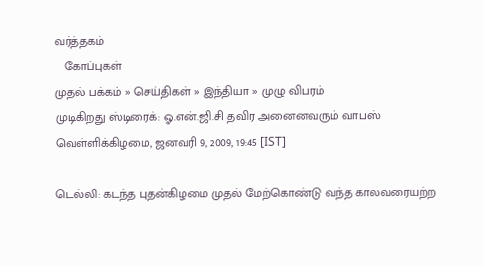வர்த்தகம்
   கோப்புகள்
முதல் பக்கம் » செய்திகள் » இந்தியா » முழு விபரம்
முடிகிறது ஸ்டிரைக்: ஓ.என்.ஜி.சி தவிர அனைனவரும் வாபஸ்
வெள்ளிக்கிழமை, ஜனவரி 9, 2009, 19:45 [IST]

டெல்லி: கடந்த புதன்கிழமை முதல் மேற்கொண்டு வந்த காலவரையற்ற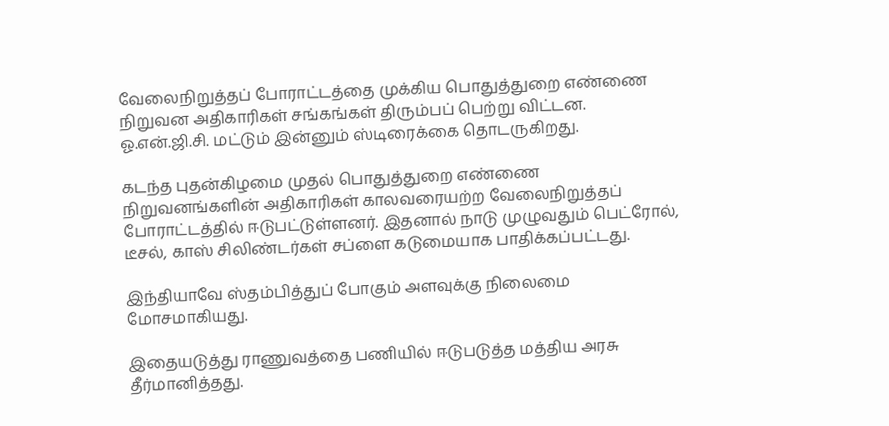வேலைநிறுத்தப் போராட்டத்தை முக்கிய பொதுத்துறை எண்ணை நிறுவன அதிகாரிகள் சங்கங்கள் திரும்பப் பெற்று விட்டன. ஓ.என்.ஜி.சி. மட்டும் இன்னும் ஸ்டிரைக்கை தொடருகிறது.

கடந்த புதன்கிழமை முதல் பொதுத்துறை எண்ணை நிறுவனங்களின் அதிகாரிகள் காலவரையற்ற வேலைநிறுத்தப் போராட்டத்தில் ஈடுபட்டுள்ளனர். இதனால் நாடு முழுவதும் பெட்ரோல், டீசல், காஸ் சிலிண்டர்கள் சப்ளை கடுமையாக பாதிக்கப்பட்டது.

இந்தியாவே ஸ்தம்பித்துப் போகும் அளவுக்கு நிலைமை மோசமாகியது.

இதையடுத்து ராணுவத்தை பணியில் ஈடுபடுத்த மத்திய அரசு தீர்மானித்தது.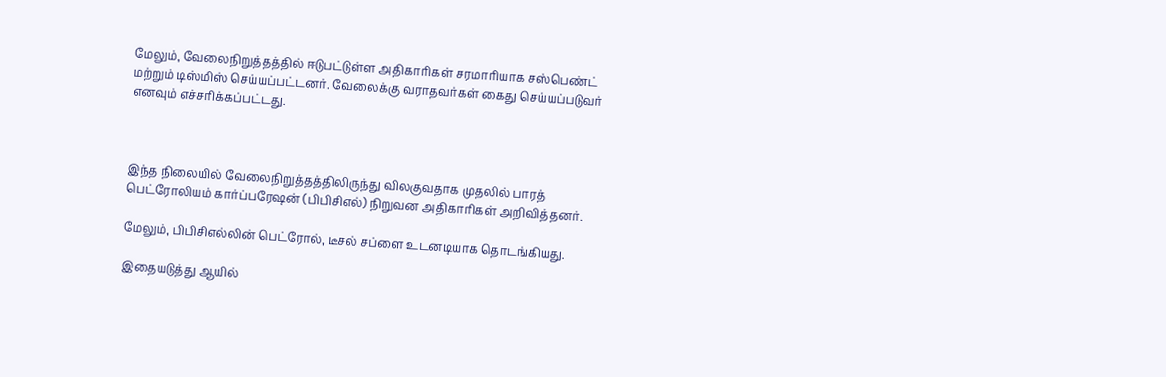மேலும், வேலைநிறுத்தத்தில் ஈடுபட்டுள்ள அதிகாரிகள் சரமாரியாக சஸ்பெண்ட் மற்றும் டிஸ்மிஸ் செய்யப்பட்டனர். வேலைக்கு வராதவர்கள் கைது செய்யப்படுவர் எனவும் எச்சரிக்கப்பட்டது.



இந்த நிலையில் வேலைநிறுத்தத்திலிருந்து விலகுவதாக முதலில் பாரத் பெட்ரோலியம் கார்ப்பரேஷன் (பிபிசிஎல்) நிறுவன அதிகாரிகள் அறிவித்தனர்.

மேலும், பிபிசிஎல்லின் பெட்ரோல், டீசல் சப்ளை உடனடியாக தொடங்கியது.

இதையடுத்து ஆயில்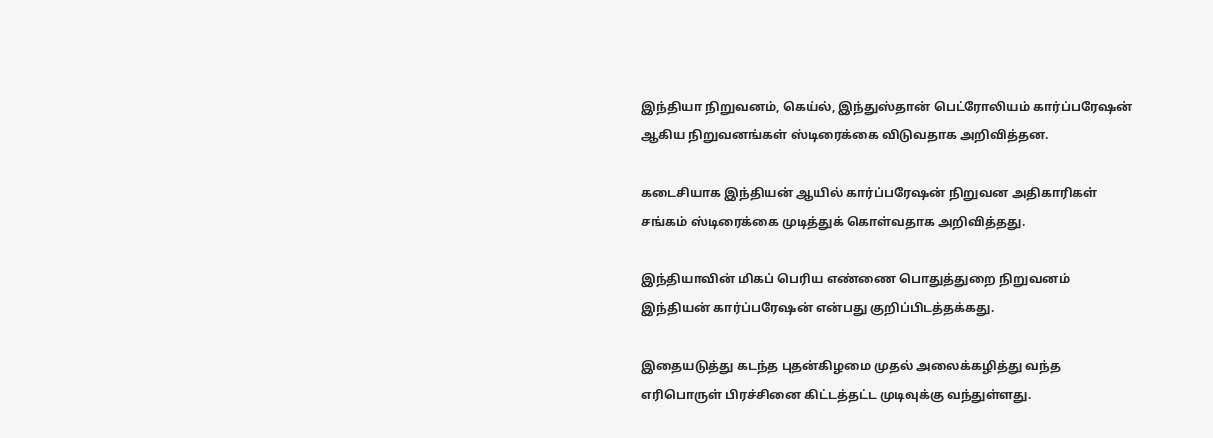இந்தியா நிறுவனம், கெய்ல், இந்துஸ்தான் பெட்ரோலியம் கார்ப்பரேஷன் ஆகிய நிறுவனங்கள் ஸ்டிரைக்கை விடுவதாக அறிவித்தன.

கடைசியாக இந்தியன் ஆயில் கார்ப்பரேஷன் நிறுவன அதிகாரிகள் சங்கம் ஸ்டிரைக்கை முடித்துக் கொள்வதாக அறிவித்தது.

இந்தியாவின் மிகப் பெரிய எண்ணை பொதுத்துறை நிறுவனம் இந்தியன் கார்ப்பரேஷன் என்பது குறிப்பிடத்தக்கது.

இதையடுத்து கடந்த புதன்கிழமை முதல் அலைக்கழித்து வந்த எரிபொருள் பிரச்சினை கிட்டத்தட்ட முடிவுக்கு வந்துள்ளது.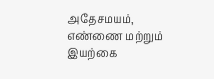அதேசமயம், எண்ணை மற்றும் இயற்கை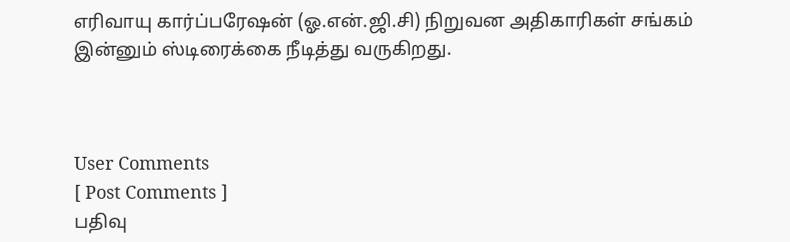எரிவாயு கார்ப்பரேஷன் (ஓ.என்.ஜி.சி) நிறுவன அதிகாரிகள் சங்கம் இன்னும் ஸ்டிரைக்கை நீடித்து வருகிறது.



User Comments
[ Post Comments ]
பதிவு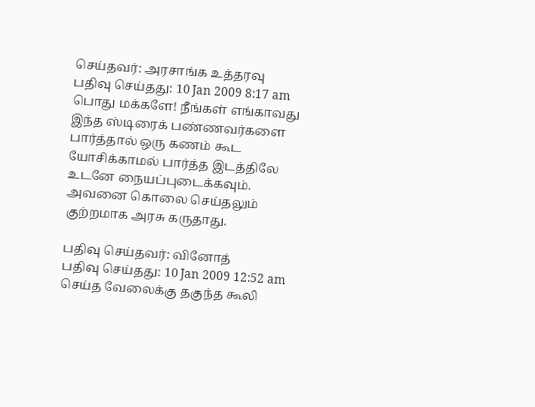செய்தவர்: அரசாங்க உத்தரவு
பதிவு செய்தது: 10 Jan 2009 8:17 am
பொது மக்களே! நீங்கள் எங்காவது இந்த ஸ்டிரைக் பண்ணவர்களை பார்த்தால் ஒரு கணம் கூட யோசிக்காமல் பார்த்த இடத்திலே உடனே நையப்புடைக்கவும். அவனை கொலை செய்தலும் குற்றமாக அரசு கருதாது.

பதிவு செய்தவர்: வினோத்
பதிவு செய்தது: 10 Jan 2009 12:52 am
செய்த வேலைக்கு தகுந்த கூலி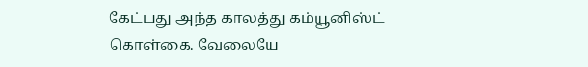கேட்பது அந்த காலத்து கம்யூனிஸ்ட் கொள்கை. வேலையே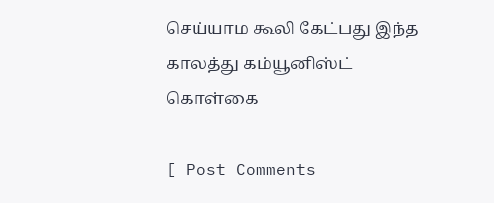செய்யாம கூலி கேட்பது இந்த காலத்து கம்யூனிஸ்ட் கொள்கை

[ Post Comments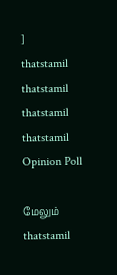]
thatstamil
thatstamil
thatstamil
thatstamil
Opinion Poll

மேலும்
thatstamil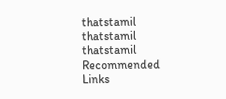thatstamil
thatstamil
thatstamil
Recommended Links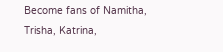Become fans of Namitha, Trisha, Katrina,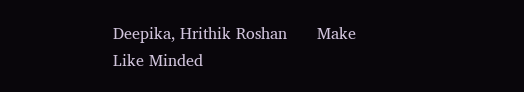Deepika, Hrithik Roshan      Make Like Minded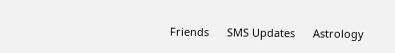Friends      SMS Updates      Astrology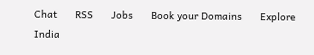Chat      RSS      Jobs      Book your Domains      Explore India